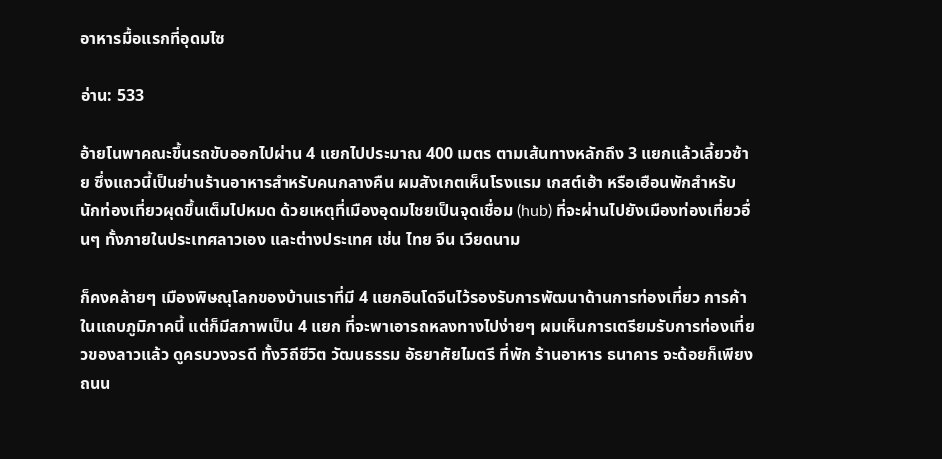อาหารมื้อแรกที่อุดมไซ

อ่าน: 533

อ้ายโนพาคณะขึ้นรถขับออกไปผ่าน 4 แยกไปประมาณ 400 เมตร ตามเส้นทางหลักถึง 3 แยกแล้วเลี้ยวซ้าย ซึ่งแถวนี้เป็นย่านร้านอาหารสำหรับคนกลางคืน ผมสังเกตเห็นโรงแรม เกสต์เฮ้า หรือเฮือนพักสำหรับนักท่องเที่ยวผุดขึ้นเต็มไปหมด ด้วยเหตุที่เมืองอุดมไชยเป็นจุดเชื่อม (hub) ที่จะผ่านไปยังเมืองท่องเที่ยวอื่นๆ ทั้งภายในประเทศลาวเอง และต่างประเทศ เช่น ไทย จีน เวียดนาม

ก็คงคล้ายๆ เมืองพิษณุโลกของบ้านเราที่มี 4 แยกอินโดจีนไว้รองรับการพัฒนาด้านการท่องเที่ยว การค้า ในแถบภูมิภาคนี้ แต่ก็มีสภาพเป็น 4 แยก ที่จะพาเอารถหลงทางไปง่ายๆ ผมเห็นการเตรียมรับการท่องเที่ยวของลาวแล้ว ดูครบวงจรดี ทั้งวิถีชีวิต วัฒนธรรม อัธยาศัยไมตรี ที่พัก ร้านอาหาร ธนาคาร จะด้อยก็เพียงถนน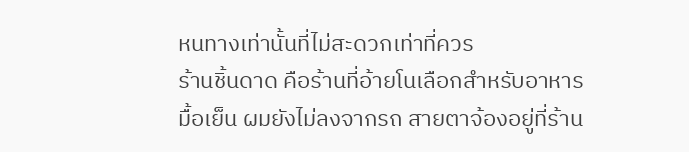หนทางเท่านั้นที่ไม่สะดวกเท่าที่ควร
ร้านชิ้นดาด คือร้านที่อ้ายโนเลือกสำหรับอาหารมื้อเย็น ผมยังไม่ลงจากรถ สายตาจ้องอยู่ที่ร้าน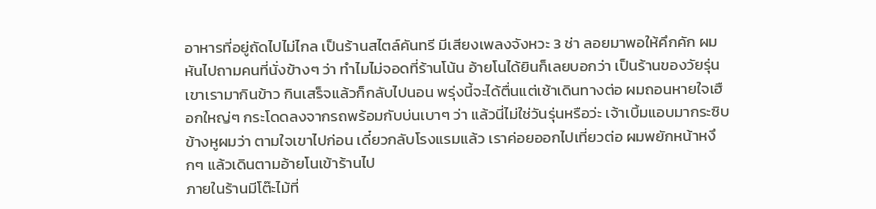อาหารที่อยู่ถัดไปไม่ไกล เป็นร้านสไตล์คันทรี มีเสียงเพลงจังหวะ 3 ช่า ลอยมาพอให้คึกคัก ผมหันไปถามคนที่นั่งข้างๆ ว่า ทำไมไม่จอดที่ร้านโน้น อ้ายโนได้ยินก็เลยบอกว่า เป็นร้านของวัยรุ่นเขาเรามากินข้าว กินเสร็จแล้วก็กลับไปนอน พรุ่งนี้จะได้ตื่นแต่เช้าเดินทางต่อ ผมถอนหายใจเฮือกใหญ่ๆ กระโดดลงจากรถพร้อมกับบ่นเบาๆ ว่า แล้วนี่ไม่ใช่วันรุ่นหรือว่ะ เจ้าเบิ้มแอบมากระซิบข้างหูผมว่า ตามใจเขาไปก่อน เดี๋ยวกลับโรงแรมแล้ว เราค่อยออกไปเที่ยวต่อ ผมพยักหน้าหงึกๆ แล้วเดินตามอ้ายโนเข้าร้านไป
ภายในร้านมีโต๊ะไม้ที่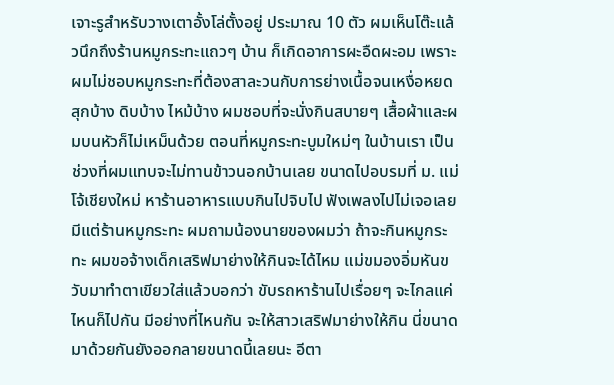เจาะรูสำหรับวางเตาอั้งโล่ตั้งอยู่ ประมาณ 10 ตัว ผมเห็นโต๊ะแล้วนึกถึงร้านหมูกระทะแถวๆ บ้าน ก็เกิดอาการผะอืดผะอม เพราะผมไม่ชอบหมูกระทะที่ต้องสาละวนกับการย่างเนื้อจนเหงื่อหยด สุกบ้าง ดิบบ้าง ไหม้บ้าง ผมชอบที่จะนั่งกินสบายๆ เสื้อผ้าและผมบนหัวก็ไม่เหม็นด้วย ตอนที่หมูกระทะบูมใหม่ๆ ในบ้านเรา เป็นช่วงที่ผมแทบจะไม่ทานข้าวนอกบ้านเลย ขนาดไปอบรมที่ ม. แม่โจ้เชียงใหม่ หาร้านอาหารแบบกินไปจิบไป ฟังเพลงไปไม่เจอเลย มีแต่ร้านหมูกระทะ ผมถามน้องนายของผมว่า ถ้าจะกินหมูกระทะ ผมขอจ้างเด็กเสริฟมาย่างให้กินจะได้ไหม แม่ขมองอิ่มหันขวับมาทำตาเขียวใส่แล้วบอกว่า ขับรถหาร้านไปเรื่อยๆ จะไกลแค่ไหนก็ไปกัน มีอย่างที่ไหนกัน จะให้สาวเสริฟมาย่างให้กิน นี่ขนาดมาด้วยกันยังออกลายขนาดนี้เลยนะ อีตา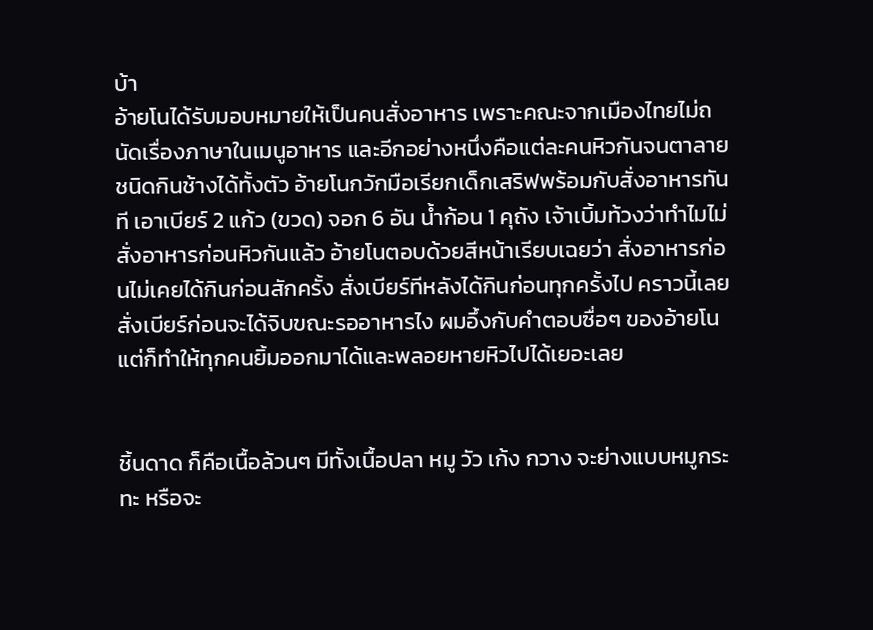บ้า
อ้ายโนได้รับมอบหมายให้เป็นคนสั่งอาหาร เพราะคณะจากเมืองไทยไม่ถนัดเรื่องภาษาในเมนูอาหาร และอีกอย่างหนึ่งคือแต่ละคนหิวกันจนตาลายชนิดกินช้างได้ทั้งตัว อ้ายโนกวักมือเรียกเด็กเสริฟพร้อมกับสั่งอาหารทันที เอาเบียร์ 2 แก้ว (ขวด) จอก 6 อัน น้ำก้อน 1 คุถัง เจ้าเบิ้มท้วงว่าทำไมไม่สั่งอาหารก่อนหิวกันแล้ว อ้ายโนตอบด้วยสีหน้าเรียบเฉยว่า สั่งอาหารก่อนไม่เคยได้กินก่อนสักครั้ง สั่งเบียร์ทีหลังได้กินก่อนทุกครั้งไป คราวนี้เลยสั่งเบียร์ก่อนจะได้จิบขณะรออาหารไง ผมอึ้งกับคำตอบซื่อๆ ของอ้ายโน แต่ก็ทำให้ทุกคนยิ้มออกมาได้และพลอยหายหิวไปได้เยอะเลย


ชิ้นดาด ก็คือเนื้อล้วนๆ มีทั้งเนื้อปลา หมู วัว เก้ง กวาง จะย่างแบบหมูกระทะ หรือจะ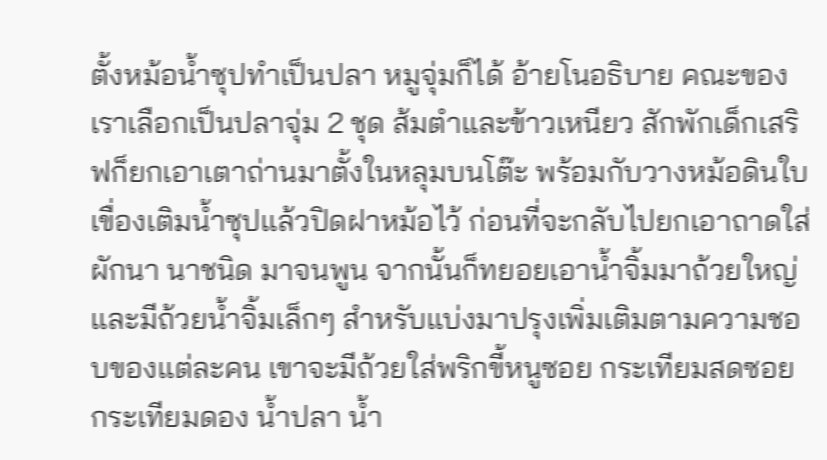ตั้งหม้อน้ำซุปทำเป็นปลา หมูจุ่มก็ได้ อ้ายโนอธิบาย คณะของเราเลือกเป็นปลาจุ่ม 2 ชุด ส้มตำและข้าวเหนียว สักพักเด็กเสริฟก็ยกเอาเตาถ่านมาตั้งในหลุมบนโต๊ะ พร้อมกับวางหม้อดินใบเขื่องเติมน้ำซุปแล้วปิดฝาหม้อไว้ ก่อนที่จะกลับไปยกเอาถาดใส่ผักนา นาชนิด มาจนพูน จากนั้นก็ทยอยเอาน้ำจิ้มมาถ้วยใหญ่ และมีถ้วยน้ำจิ้มเล็กๆ สำหรับแบ่งมาปรุงเพิ่มเติมตามความชอบของแต่ละคน เขาจะมีถ้วยใส่พริกขี้หนูซอย กระเทียมสดซอย กระเทียมดอง น้ำปลา น้ำ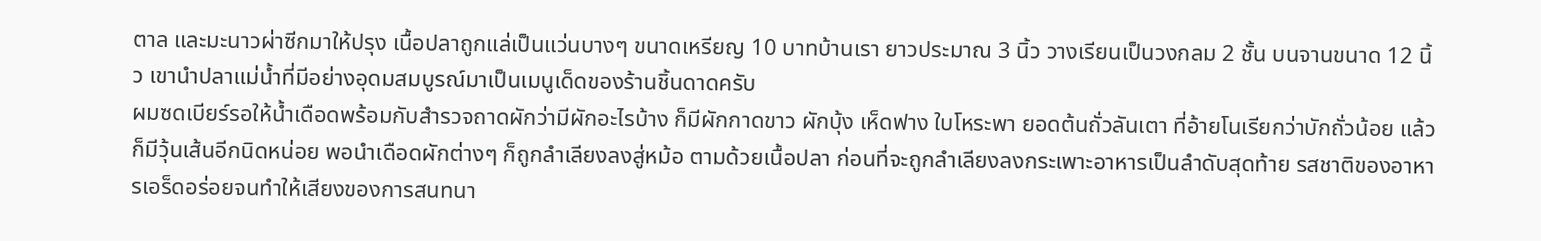ตาล และมะนาวผ่าซีกมาให้ปรุง เนื้อปลาถูกแล่เป็นแว่นบางๆ ขนาดเหรียญ 10 บาทบ้านเรา ยาวประมาณ 3 นิ้ว วางเรียนเป็นวงกลม 2 ชั้น บนจานขนาด 12 นิ้ว เขานำปลาแม่น้ำที่มีอย่างอุดมสมบูรณ์มาเป็นเมนูเด็ดของร้านชิ้นดาดครับ
ผมซดเบียร์รอให้น้ำเดือดพร้อมกับสำรวจถาดผักว่ามีผักอะไรบ้าง ก็มีผักกาดขาว ผักบุ้ง เห็ดฟาง ใบโหระพา ยอดต้นถั่วลันเตา ที่อ้ายโนเรียกว่าบักถั่วน้อย แล้วก็มีวุ้นเส้นอีกนิดหน่อย พอนำเดือดผักต่างๆ ก็ถูกลำเลียงลงสู่หม้อ ตามด้วยเนื้อปลา ก่อนที่จะถูกลำเลียงลงกระเพาะอาหารเป็นลำดับสุดท้าย รสชาติของอาหารเอร็ดอร่อยจนทำให้เสียงของการสนทนา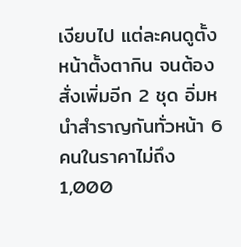เงียบไป แต่ละคนดูตั้งหน้าตั้งตากิน จนต้องสั่งเพิ่มอีก 2 ชุด อิ่มหนำสำราญกันทั่วหน้า 6 คนในราคาไม่ถึง 1,000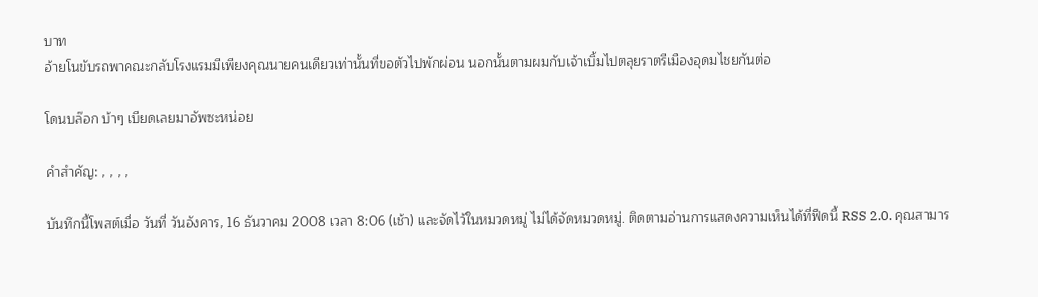บาท
อ้ายโนขับรถพาคณะกลับโรงแรมมีเพียงคุณนายคนเดียวเท่านั้นที่ขอตัวไปพักผ่อน นอกนั้นตามผมกับเจ้าเบิ้มไปตลุยราตรีเมืองอุดมไชยกันต่อ

โดนบล๊อก บ้าๆ เบียดเลยมาอัพซะหน่อย

คำสำคัญ: , , , ,

บันทึกนี้โพสต์เมื่อ วันที่ วันอังคาร, 16 ธันวาคม 2008 เวลา 8:06 (เช้า) และจัดไว้ในหมวดหมู่ ไม่ได้จัดหมวดหมู่. ติดตามอ่านการแสดงความเห็นได้ที่ฟีดนี้ RSS 2.0. คุณสามาร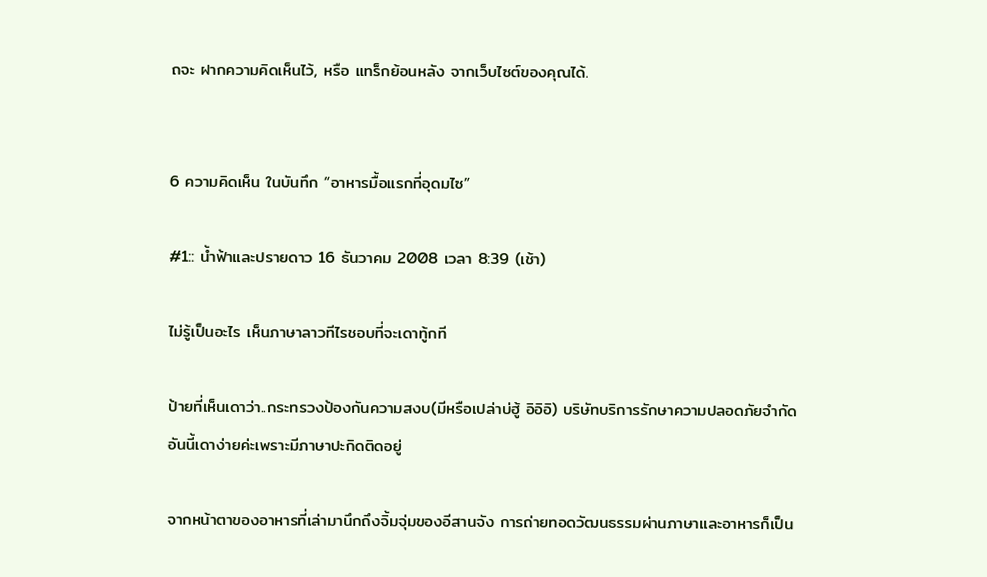ถจะ ฝากความคิดเห็นไว้, หรือ แทร็กย้อนหลัง จากเว็บไซต์ของคุณได้.


6 ความคิดเห็น ในบันทึก “อาหารมื้อแรกที่อุดมไซ”

#1:: น้ำฟ้าและปรายดาว 16 ธันวาคม 2008 เวลา 8:39 (เช้า)

ไม่รู้เป็นอะไร เห็นภาษาลาวทีไรชอบที่จะเดาทู้กที

ป้ายที่เห็นเดาว่า..กระทรวงป้องกันความสงบ(มีหรือเปล่าบ่ฮู้ อิอิอิ) บริษัทบริการรักษาความปลอดภัยจำกัด อันนี้เดาง่ายค่ะเพราะมีภาษาปะกิดติดอยู่

จากหน้าตาของอาหารที่เล่ามานึกถึงจิ้มจุ่มของอีสานจัง การถ่ายทอดวัฒนธรรมผ่านภาษาและอาหารก็เป็น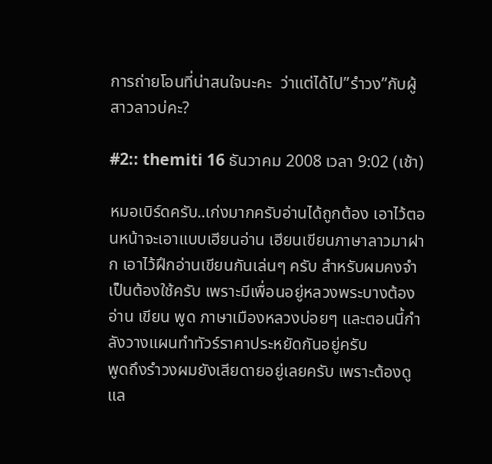การถ่ายโอนที่น่าสนใจนะคะ  ว่าแต่ได้ไป”รำวง”กับผู้สาวลาวบ่คะ?

#2:: themiti 16 ธันวาคม 2008 เวลา 9:02 (เช้า)

หมอเบิร์ดครับ..เก่งมากครับอ่านได้ถูกต้อง เอาไว้ตอนหน้าจะเอาแบบเฮียนอ่าน เฮียนเขียนภาษาลาวมาฝาก เอาไว้ฝึกอ่านเขียนกันเล่นๆ ครับ สำหรับผมคงจำเป็นต้องใช้ครับ เพราะมีเพื่อนอยู่หลวงพระบางต้องอ่าน เขียน พูด ภาษาเมืองหลวงบ่อยๆ และตอนนี้กำลังวางแผนทำทัวร์ราคาประหยัดกันอยู่ครับ
พูดถึงรำวงผมยังเสียดายอยู่เลยครับ เพราะต้องดูแล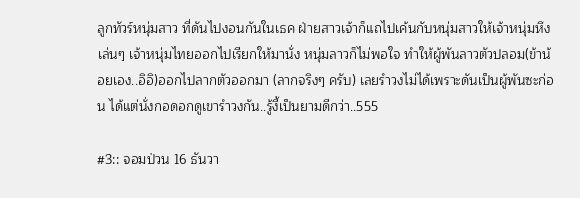ลูกทัวร์หนุ่มสาว ที่ดันไปงอนกันในเธค ฝ่ายสาวเจ้าก็แถไปเค้นกับหนุ่มสาวให้เจ้าหนุ่มหึงเล่นๆ เจ้าหนุ่มไทยออกไปเรียกให้มานั่ง หนุ่มลาวก็ไม่พอใจ ทำให้ผู้พันลาวตัวปลอม(ข้าน้อยเอง..อิอิ)ออกไปลากตัวออกมา (ลากจริงๆ ครับ) เลยรำวงไม่ได้เพราะดันเป็นผู้พันซะก่อน ได้แต่นั่งกอดอกดูเขารำวงกัน..รู้งี้เป็นยามดีกว่า..555

#3:: จอมป่วน 16 ธันวา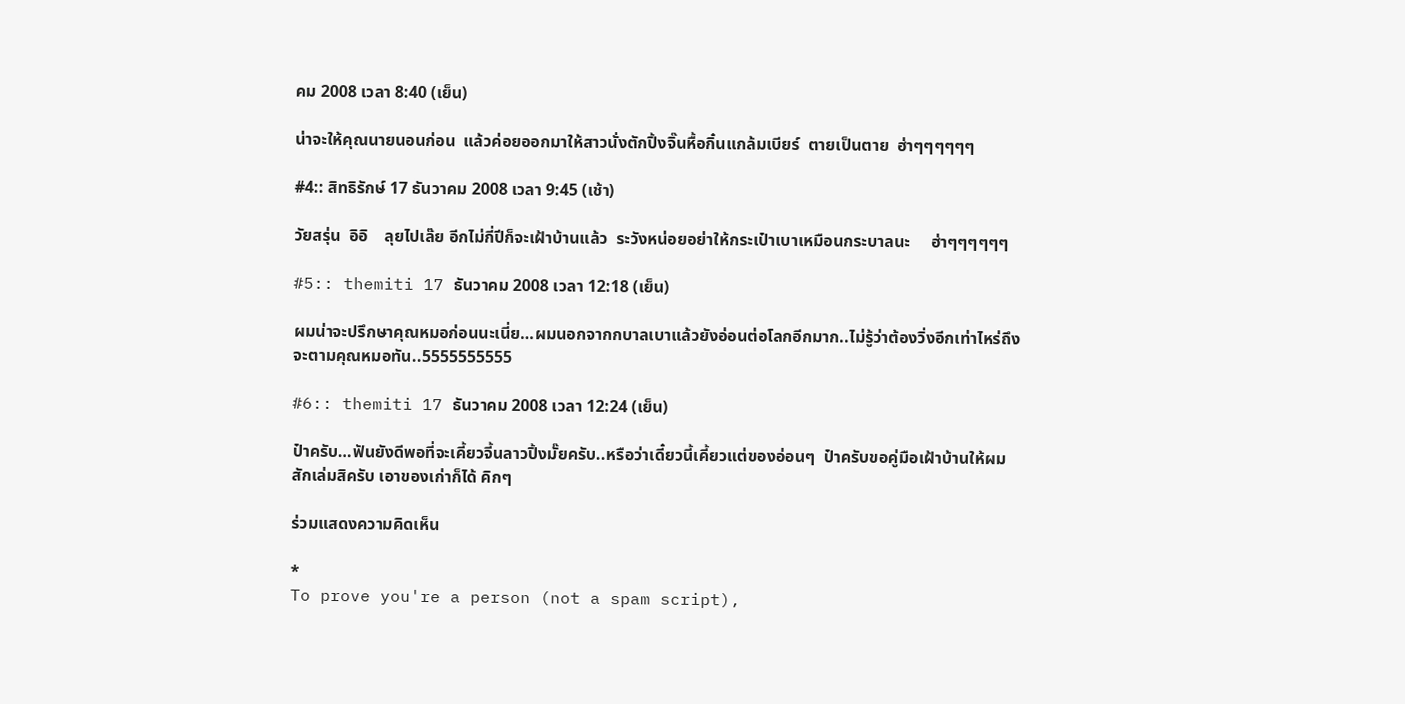คม 2008 เวลา 8:40 (เย็น)

น่าจะให้คุณนายนอนก่อน  แล้วค่อยออกมาให้สาวนั่งตักปิ้งจิ๊นหื้อกิ๋นแกล้มเบียร์  ตายเป็นตาย  ฮ่าๆๆๆๆๆๆ

#4:: สิทธิรักษ์ 17 ธันวาคม 2008 เวลา 9:45 (เช้า)

วัยสรุ่น  อิอิ    ลุยไปเล๊ย อีกไม่กี่ปีก็จะเฝ้าบ้านแล้ว  ระวังหน่อยอย่าให้กระเป๋าเบาเหมือนกระบาลนะ     ฮ่าๆๆๆๆๆๆ

#5:: themiti 17 ธันวาคม 2008 เวลา 12:18 (เย็น)

ผมน่าจะปรึกษาคุณหมอก่อนนะเนี่ย…ผมนอกจากกบาลเบาแล้วยังอ่อนต่อโลกอีกมาก..ไม่รู้ว่าต้องวิ่งอีกเท่าไหร่ถึงจะตามคุณหมอทัน..5555555555

#6:: themiti 17 ธันวาคม 2008 เวลา 12:24 (เย็น)

ป๋าครับ…ฟันยังดีพอที่จะเคี้ยวจี้นลาวปิ้งมั๊ยครับ..หรือว่าเดี๋ยวนี้เคี้ยวแต่ของอ่อนๆ  ป๋าครับขอคู่มือเฝ้าบ้านให้ผมสักเล่มสิครับ เอาของเก่าก็ได้ คิกๆ

ร่วมแสดงความคิดเห็น

*
To prove you're a person (not a spam script),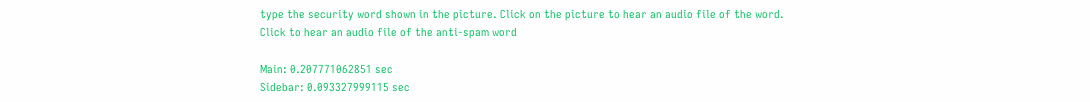type the security word shown in the picture. Click on the picture to hear an audio file of the word.
Click to hear an audio file of the anti-spam word

Main: 0.207771062851 sec
Sidebar: 0.093327999115 sec